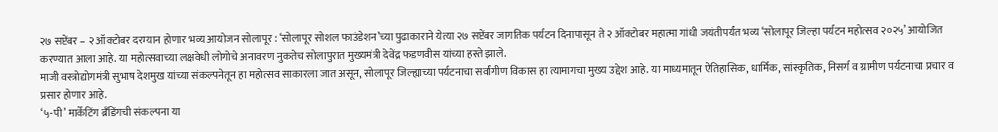२७ सप्टेंबर – २ ऑक्टोबर दरम्यान होणार भव्य आयोजन सोलापूर : ‘सोलापूर सोशल फाउंडेशन’च्या पुढाकाराने येत्या २७ सप्टेंबर जागतिक पर्यटन दिनापासून ते २ ऑक्टोबर महात्मा गांधी जयंतीपर्यंत भव्य ‘सोलापूर जिल्हा पर्यटन महोत्सव २०२५’ आयोजित करण्यात आला आहे. या महोत्सवाच्या लक्षवेधी लोगोचे अनावरण नुकतेच सोलापुरात मुख्यमंत्री देवेंद्र फडणवीस यांच्या हस्ते झाले.
माजी वस्त्रोद्योगमंत्री सुभाष देशमुख यांच्या संकल्पनेतून हा महोत्सव साकारला जात असून, सोलापूर जिल्ह्याच्या पर्यटनाचा सर्वांगीण विकास हा त्यामागचा मुख्य उद्देश आहे. या माध्यमातून ऐतिहासिक, धार्मिक, सांस्कृतिक, निसर्ग व ग्रामीण पर्यटनाचा प्रचार व प्रसार होणार आहे.
‘५-पी’ मार्केटिंग ब्रँडिंगची संकल्पना या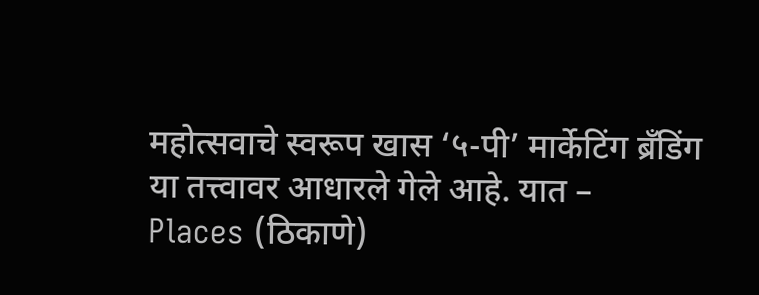महोत्सवाचे स्वरूप खास ‘५-पी’ मार्केटिंग ब्रँडिंग या तत्त्वावर आधारले गेले आहे. यात –
Places (ठिकाणे)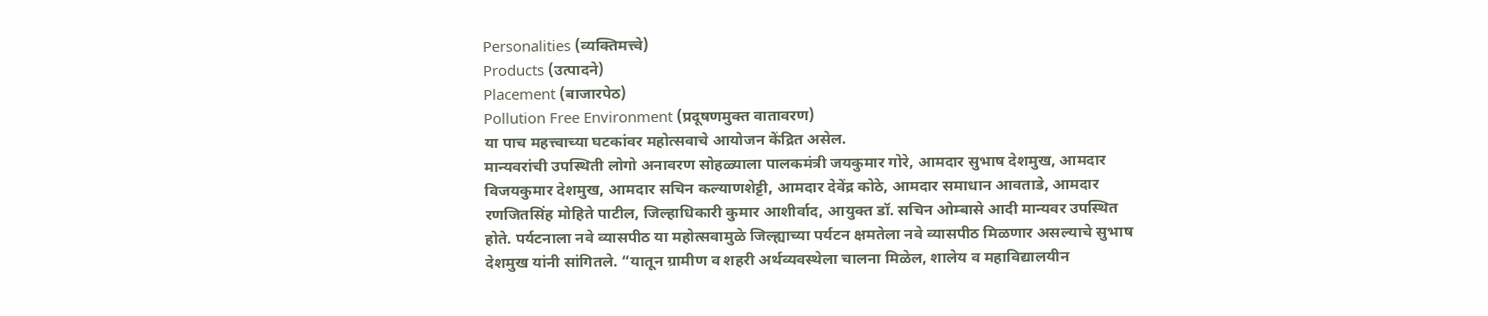Personalities (व्यक्तिमत्त्वे)
Products (उत्पादने)
Placement (बाजारपेठ)
Pollution Free Environment (प्रदूषणमुक्त वातावरण)
या पाच महत्त्वाच्या घटकांवर महोत्सवाचे आयोजन केंद्रित असेल.
मान्यवरांची उपस्थिती लोगो अनावरण सोहळ्याला पालकमंत्री जयकुमार गोरे, आमदार सुभाष देशमुख, आमदार विजयकुमार देशमुख, आमदार सचिन कल्याणशेट्टी, आमदार देवेंद्र कोठे, आमदार समाधान आवताडे, आमदार रणजितसिंह मोहिते पाटील, जिल्हाधिकारी कुमार आशीर्वाद, आयुक्त डॉ. सचिन ओम्बासे आदी मान्यवर उपस्थित होते. पर्यटनाला नवे व्यासपीठ या महोत्सवामुळे जिल्ह्याच्या पर्यटन क्षमतेला नवे व्यासपीठ मिळणार असल्याचे सुभाष देशमुख यांनी सांगितले. “यातून ग्रामीण व शहरी अर्थव्यवस्थेला चालना मिळेल, शालेय व महाविद्यालयीन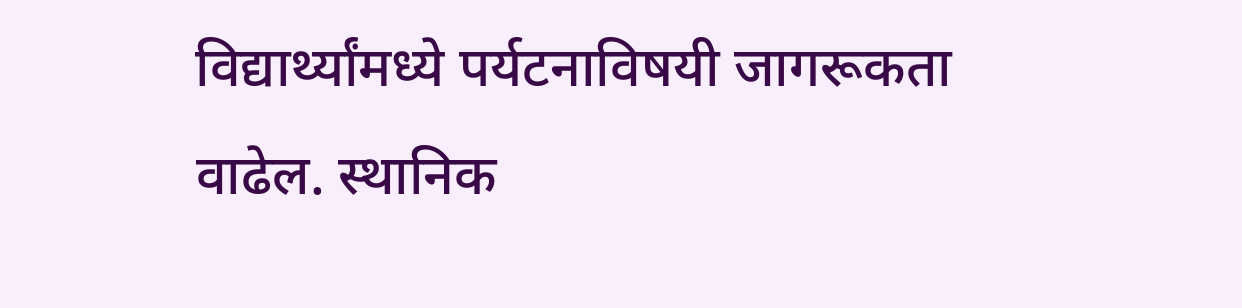विद्यार्थ्यांमध्ये पर्यटनाविषयी जागरूकता वाढेल. स्थानिक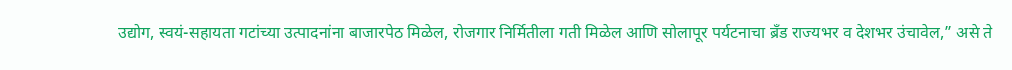उद्योग, स्वयं-सहायता गटांच्या उत्पादनांना बाजारपेठ मिळेल, रोजगार निर्मितीला गती मिळेल आणि सोलापूर पर्यटनाचा ब्रँड राज्यभर व देशभर उंचावेल,” असे ते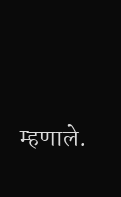म्हणाले.